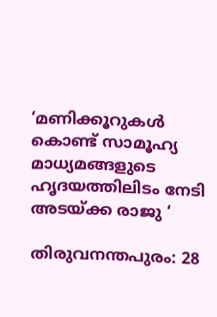‘മണിക്കൂറുകൾ കൊണ്ട് സാമൂഹ്യ മാധ്യമങ്ങളുടെ ഹൃദയത്തിലിടം നേടി അടയ്ക്ക രാജു ‘

തിരുവനന്തപുരം: 28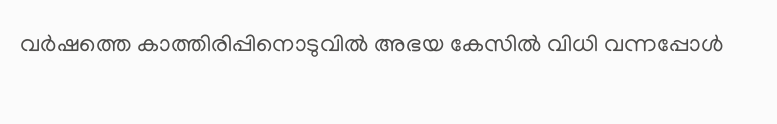വർഷത്തെ കാത്തിരിപ്പിനൊടുവിൽ അഭയ കേസിൽ വിധി വന്നപ്പോൾ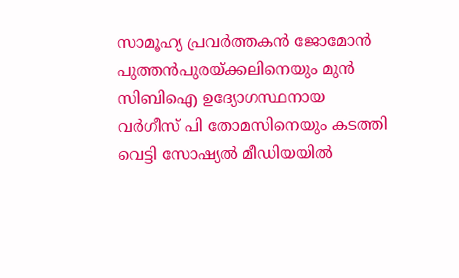സാമൂഹ്യ പ്രവർത്തകൻ ജോമോൻ പുത്തൻപുരയ്ക്കലിനെയും മുൻ സിബിഐ ഉദ്യോഗസ്ഥനായ വർഗീസ് പി തോമസിനെയും കടത്തി വെട്ടി സോഷ്യൽ മീഡിയയിൽ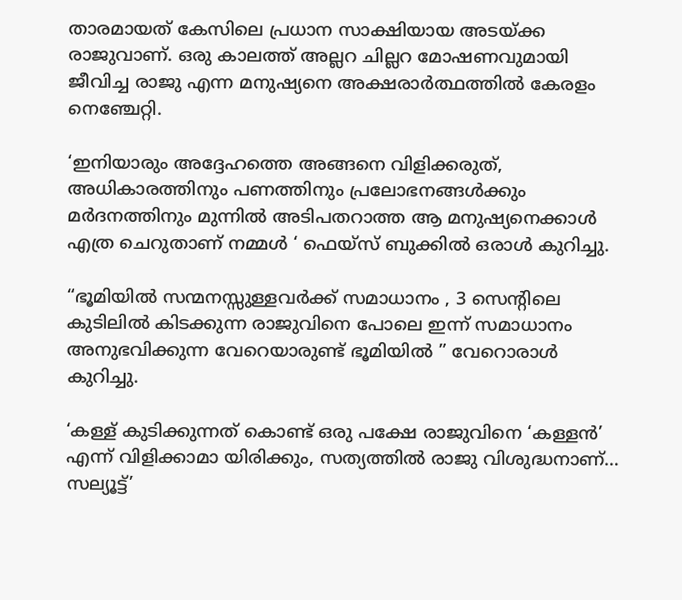താരമായത് കേസിലെ പ്രധാന സാക്ഷിയായ അടയ്ക്ക രാജുവാണ്. ഒരു കാലത്ത് അല്ലറ ചില്ലറ മോഷണവുമായി ജീവിച്ച രാജു എന്ന മനുഷ്യനെ അക്ഷരാർത്ഥത്തിൽ കേരളം നെഞ്ചേറ്റി.

‘ഇനിയാരും അദ്ദേഹത്തെ അങ്ങനെ വിളിക്കരുത്, അധികാരത്തിനും പണത്തിനും പ്രലോഭനങ്ങൾക്കും മർദനത്തിനും മുന്നിൽ അടിപതറാത്ത ആ മനുഷ്യനെക്കാൾ എത്ര ചെറുതാണ് നമ്മൾ ‘ ഫെയ്സ് ബുക്കിൽ ഒരാൾ കുറിച്ചു.

“ഭൂമിയിൽ സന്മനസ്സുള്ളവർക്ക് സമാധാനം , 3 സെന്റിലെ കുടിലിൽ കിടക്കുന്ന രാജുവിനെ പോലെ ഇന്ന് സമാധാനം അനുഭവിക്കുന്ന വേറെയാരുണ്ട് ഭൂമിയിൽ ” വേറൊരാൾ കുറിച്ചു.

‘കള്ള് കുടിക്കുന്നത് കൊണ്ട് ഒരു പക്ഷേ രാജുവിനെ ‘കള്ളൻ’ എന്ന് വിളിക്കാമാ യിരിക്കും, സത്യത്തിൽ രാജു വിശുദ്ധനാണ്… സല്യൂട്ട്’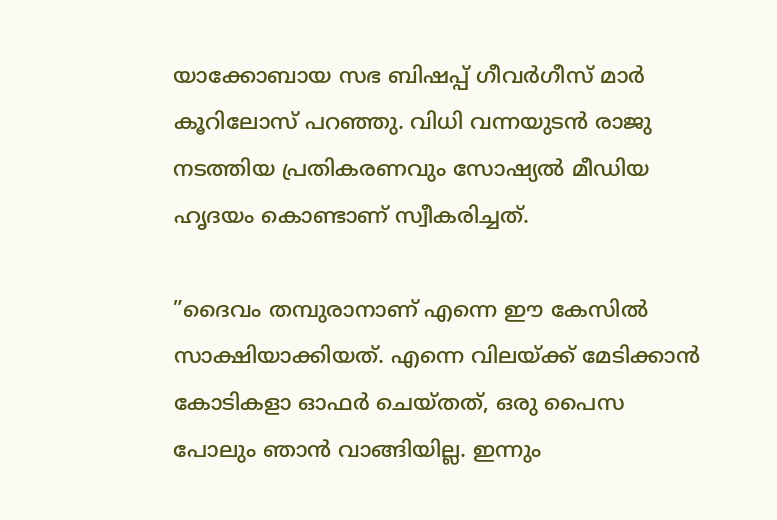യാക്കോബായ സഭ ബിഷപ്പ് ഗീവർഗീസ് മാർ കൂറിലോസ് പറഞ്ഞു. വിധി വന്നയുടൻ രാജു നടത്തിയ പ്രതികരണവും സോഷ്യൽ മീഡിയ ഹൃദയം കൊണ്ടാണ് സ്വീകരിച്ചത്.

”ദൈവം തമ്പുരാനാണ് എന്നെ ഈ കേസില്‍ സാക്ഷിയാക്കിയത്. എന്നെ വിലയ്ക്ക് മേടിക്കാന്‍ കോടികളാ ഓഫര്‍ ചെയ്തത്, ഒരു പൈസ പോലും ഞാന്‍ വാങ്ങിയില്ല. ഇന്നും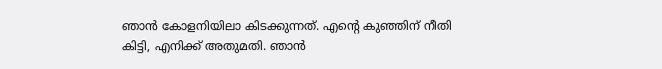ഞാന്‍ കോളനിയിലാ കിടക്കുന്നത്. എന്‍റെ കുഞ്ഞിന് നീതി കിട്ടി, എനിക്ക് അതുമതി. ഞാന്‍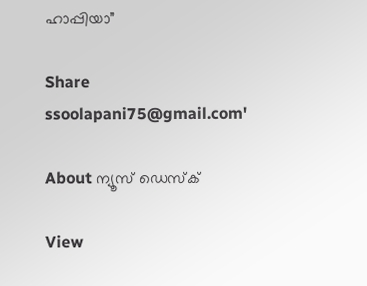ഹാപ്പിയാ”

Share
ssoolapani75@gmail.com'

About ന്യൂസ് ഡെസ്ക്

View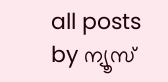all posts by ന്യൂസ്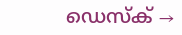ഡെസ്ക് →